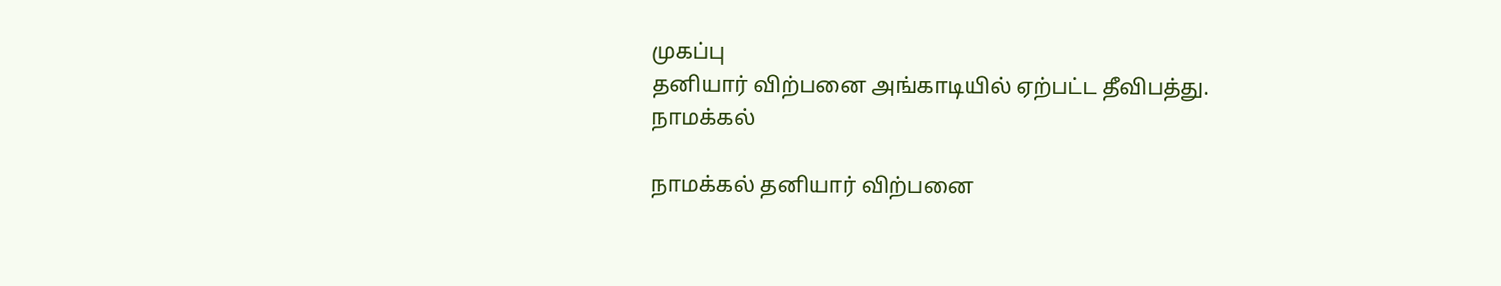முகப்பு
தனியார் விற்பனை அங்காடியில் ஏற்பட்ட தீவிபத்து.
நாமக்கல்

நாமக்கல் தனியார் விற்பனை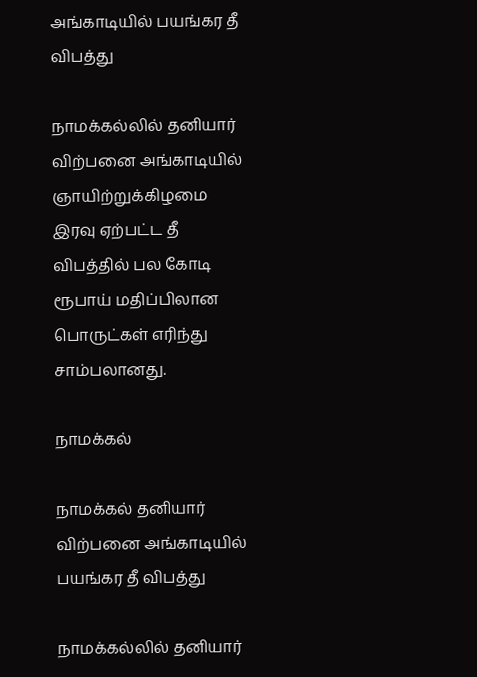அங்காடியில் பயங்கர தீ விபத்து

நாமக்கல்லில் தனியார் விற்பனை அங்காடியில் ஞாயிற்றுக்கிழமை இரவு ஏற்பட்ட தீ விபத்தில் பல கோடி ரூபாய் மதிப்பிலான பொருட்கள் எரிந்து சாம்பலானது.

நாமக்கல்

நாமக்கல் தனியார் விற்பனை அங்காடியில் பயங்கர தீ விபத்து

நாமக்கல்லில் தனியார்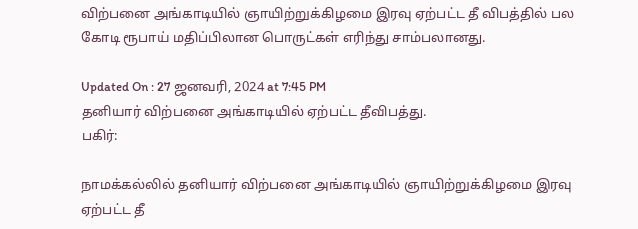விற்பனை அங்காடியில் ஞாயிற்றுக்கிழமை இரவு ஏற்பட்ட தீ விபத்தில் பல கோடி ரூபாய் மதிப்பிலான பொருட்கள் எரிந்து சாம்பலானது.

Updated On : 27 ஜனவரி, 2024 at 7:45 PM
தனியார் விற்பனை அங்காடியில் ஏற்பட்ட தீவிபத்து.
பகிர்:

நாமக்கல்லில் தனியார் விற்பனை அங்காடியில் ஞாயிற்றுக்கிழமை இரவு ஏற்பட்ட தீ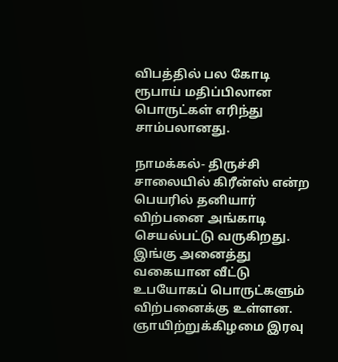விபத்தில் பல கோடி ரூபாய் மதிப்பிலான பொருட்கள் எரிந்து சாம்பலானது.

நாமக்கல்- திருச்சி சாலையில் கிரீன்ஸ் என்ற பெயரில் தனியார் விற்பனை அங்காடி செயல்பட்டு வருகிறது. இங்கு அனைத்து வகையான வீட்டு உபயோகப் பொருட்களும் விற்பனைக்கு உள்ளன. ஞாயிற்றுக்கிழமை இரவு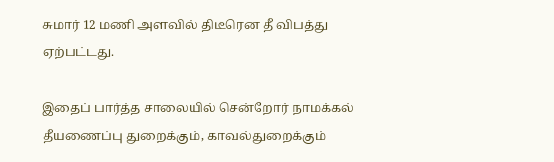சுமார் 12 மணி அளவில் திடீரென தீ விபத்து ஏற்பட்டது.

இதைப் பார்த்த சாலையில் சென்றோர் நாமக்கல் தீயணைப்பு துறைக்கும், காவல்துறைக்கும்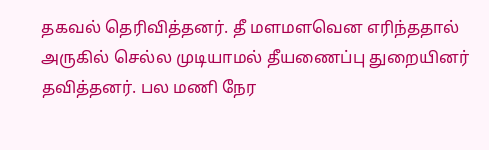தகவல் தெரிவித்தனர். தீ மளமளவென எரிந்ததால் அருகில் செல்ல முடியாமல் தீயணைப்பு துறையினர் தவித்தனர். பல மணி நேர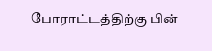போராட்டத்திற்கு பின்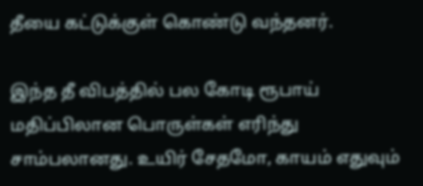தீயை கட்டுக்குள் கொண்டு வந்தனர்.

இந்த தீ விபத்தில் பல கோடி ரூபாய் மதிப்பிலான பொருள்கள் எரிந்து சாம்பலானது. உயிர் சேதமோ, காயம் எதுவும்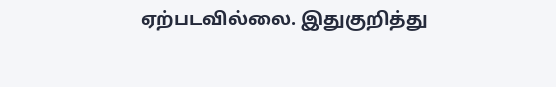ஏற்படவில்லை. இதுகுறித்து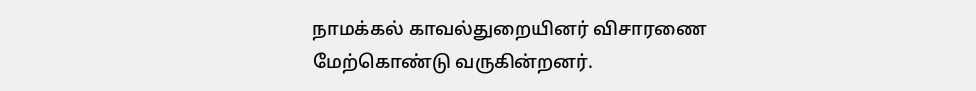நாமக்கல் காவல்துறையினர் விசாரணை மேற்கொண்டு வருகின்றனர்.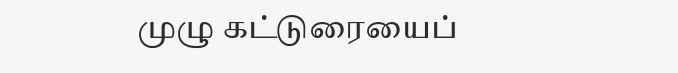முழு கட்டுரையைப்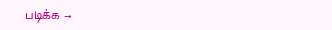படிக்க →